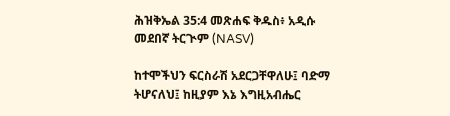ሕዝቅኤል 35:4 መጽሐፍ ቅዱስ፥ አዲሱ መደበኛ ትርጒም (NASV)

ከተሞችህን ፍርስራሽ አደርጋቸዋለሁ፤ ባድማ ትሆናለህ፤ ከዚያም እኔ እግዚአብሔር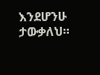እንደሆንሁ ታውቃለህ።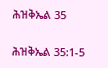ሕዝቅኤል 35

ሕዝቅኤል 35:1-5